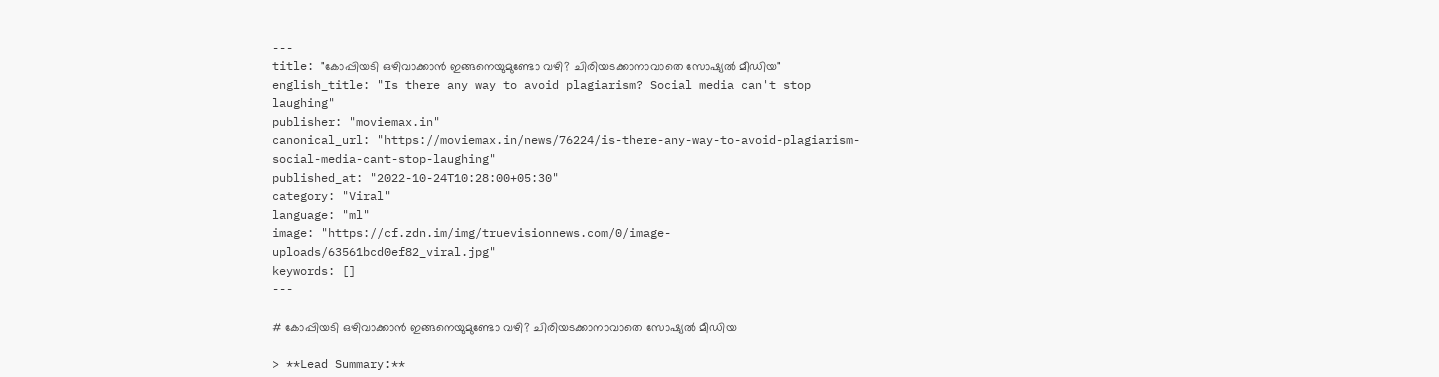---
title: "കോപ്പിയടി ഒഴിവാക്കാൻ ഇങ്ങനെയുമുണ്ടോ വഴി? ചിരിയടക്കാനാവാതെ സോഷ്യൽ മീഡിയ"
english_title: "Is there any way to avoid plagiarism? Social media can't stop laughing"
publisher: "moviemax.in"
canonical_url: "https://moviemax.in/news/76224/is-there-any-way-to-avoid-plagiarism-social-media-cant-stop-laughing"
published_at: "2022-10-24T10:28:00+05:30"
category: "Viral"
language: "ml"
image: "https://cf.zdn.im/img/truevisionnews.com/0/image-uploads/63561bcd0ef82_viral.jpg"
keywords: []
---

# കോപ്പിയടി ഒഴിവാക്കാൻ ഇങ്ങനെയുമുണ്ടോ വഴി? ചിരിയടക്കാനാവാതെ സോഷ്യൽ മീഡിയ

> **Lead Summary:**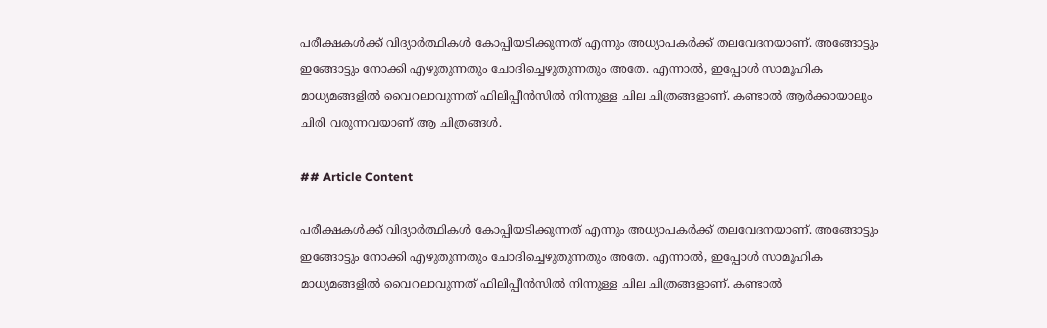പരീക്ഷകൾക്ക് വിദ്യാർത്ഥികൾ കോപ്പിയടിക്കുന്നത് എന്നും അധ്യാപകർക്ക് തലവേദനയാണ്. അങ്ങോട്ടും ഇങ്ങോട്ടും നോക്കി എഴുതുന്നതും ചോദിച്ചെഴുതുന്നതും അതേ. എന്നാൽ, ഇപ്പോൾ സാമൂഹിക മാധ്യമങ്ങളിൽ വൈറലാവുന്നത് ഫിലിപ്പീൻസിൽ നിന്നുള്ള ചില ചിത്രങ്ങളാണ്. കണ്ടാൽ ആർക്കായാലും ചിരി വരുന്നവയാണ് ആ ചിത്രങ്ങൾ.

## Article Content

പരീക്ഷകൾക്ക് വിദ്യാർത്ഥികൾ കോപ്പിയടിക്കുന്നത് എന്നും അധ്യാപകർക്ക് തലവേദനയാണ്. അങ്ങോട്ടും ഇങ്ങോട്ടും നോക്കി എഴുതുന്നതും ചോദിച്ചെഴുതുന്നതും അതേ. എന്നാൽ, ഇപ്പോൾ സാമൂഹിക മാധ്യമങ്ങളിൽ വൈറലാവുന്നത് ഫിലിപ്പീൻസിൽ നിന്നുള്ള ചില ചിത്രങ്ങളാണ്. കണ്ടാൽ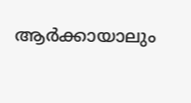ആർക്കായാലും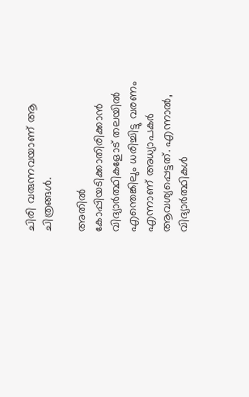ചിരി വരുന്നവയാണ് ആ ചിത്രങ്ങൾ.

അതിൽ കോപ്പിയടിക്കാതിരിക്കാൻ വിദ്യാർത്ഥികളോട് തലയിൽ എന്തെങ്കിലും ധരിച്ചിട്ടു വരണം എന്നാണ് അധ്യാപകർ ആവശ്യപ്പെട്ടത്. എന്നാൽ, വിദ്യാർത്ഥികൾ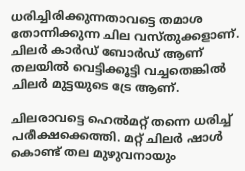ധരിച്ചിരിക്കുന്നതാവട്ടെ തമാശ തോന്നിക്കുന്ന ചില വസ്തുക്കളാണ്. ചിലർ കാർഡ് ബോർഡ് ആണ് തലയിൽ വെട്ടിക്കൂട്ടി വച്ചതെങ്കിൽ ചിലർ മുട്ടയുടെ ട്രേ ആണ്.

ചിലരാവട്ടെ ഹെൽമറ്റ് തന്നെ ധരിച്ച് പരീക്ഷക്കെത്തി. മറ്റ് ചിലർ ഷാൾ കൊണ്ട് തല മുഴുവനായും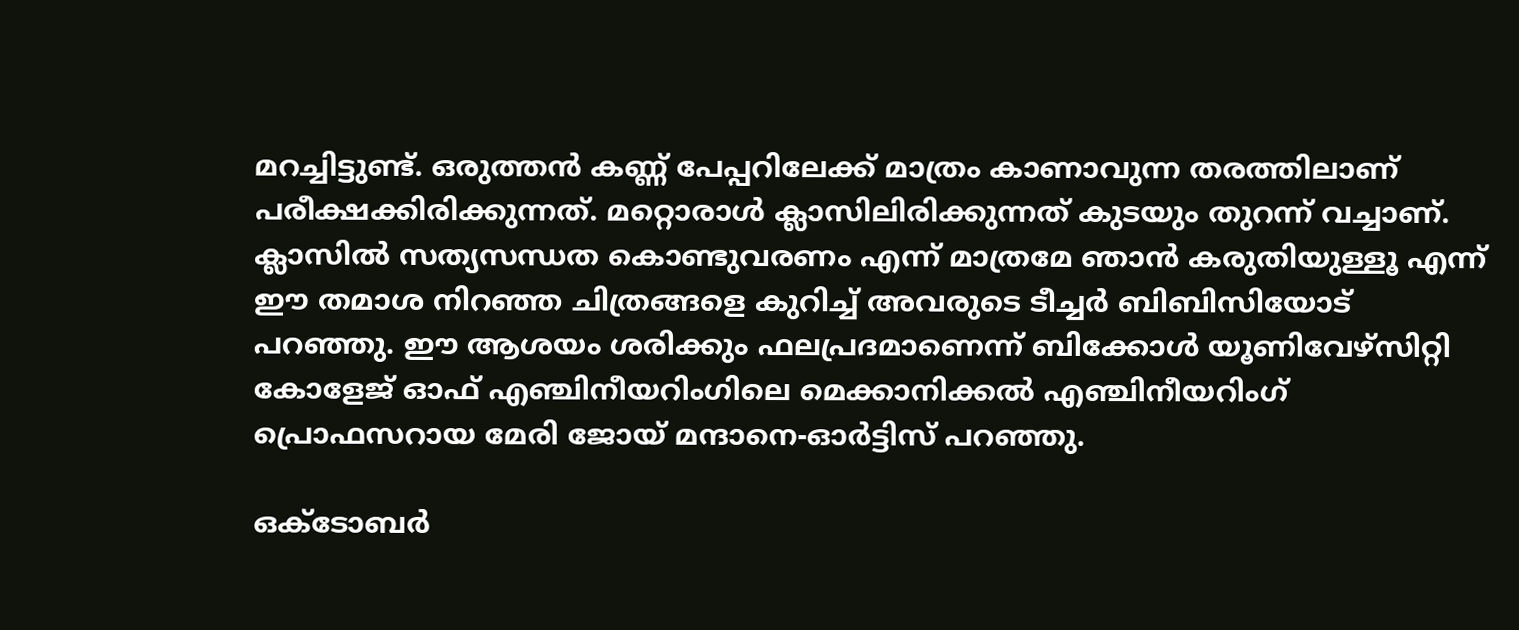മറച്ചിട്ടുണ്ട്. ഒരുത്തൻ കണ്ണ് പേപ്പറിലേക്ക് മാത്രം കാണാവുന്ന തരത്തിലാണ് പരീക്ഷക്കിരിക്കുന്നത്. മറ്റൊരാൾ ക്ലാസിലിരിക്കുന്നത് കുടയും തുറന്ന് വച്ചാണ്. ക്ലാസിൽ സത്യസന്ധത കൊണ്ടുവരണം എന്ന് മാത്രമേ ഞാൻ കരുതിയുള്ളൂ എന്ന് ഈ തമാശ നിറഞ്ഞ ചിത്രങ്ങളെ കുറിച്ച് അവരുടെ ടീച്ചർ ബിബിസിയോട് പറഞ്ഞു. ഈ ആശയം ശരിക്കും ഫലപ്രദമാണെന്ന് ബിക്കോൾ യൂണിവേഴ്സിറ്റി കോളേജ് ഓഫ് എഞ്ചിനീയറിംഗിലെ മെക്കാനിക്കൽ എഞ്ചിനീയറിംഗ് പ്രൊഫസറായ മേരി ജോയ് മന്ദാനെ-ഓർട്ടിസ് പറഞ്ഞു.

ഒക്‌ടോബർ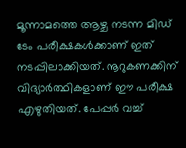മൂന്നാമത്തെ ആഴ്ച നടന്ന മിഡ് ടേം പരീക്ഷകൾക്കാണ് ഇത് നടപ്പിലാക്കിയത്. നൂറുകണക്കിന് വിദ്യാർത്ഥികളാണ് ഈ പരീക്ഷ എഴുതിയത്. പേപ്പർ വച്ച്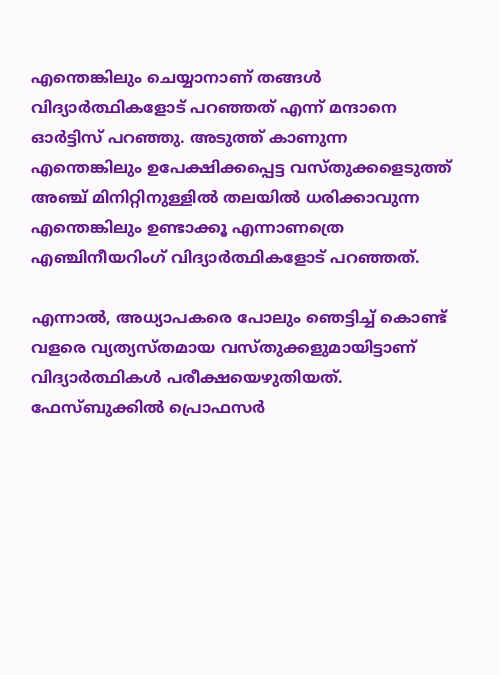എന്തെങ്കിലും ചെയ്യാനാണ് തങ്ങൾ വിദ്യാർത്ഥികളോട് പറഞ്ഞത് എന്ന് മന്ദാനെ ഓർട്ടിസ് പറഞ്ഞു. അടുത്ത് കാണുന്ന എന്തെങ്കിലും ഉപേക്ഷിക്കപ്പെട്ട വസ്തുക്കളെടുത്ത് അഞ്ച് മിനിറ്റിനുള്ളിൽ തലയിൽ ധരിക്കാവുന്ന എന്തെങ്കിലും ഉണ്ടാക്കൂ എന്നാണത്രെ എഞ്ചിനീയറിംഗ് വിദ്യാർത്ഥികളോട് പറഞ്ഞത്.

എന്നാൽ, അധ്യാപകരെ പോലും ഞെട്ടിച്ച് കൊണ്ട് വളരെ വ്യത്യസ്തമായ വസ്തുക്കളുമായിട്ടാണ് വിദ്യാർത്ഥികൾ പരീക്ഷയെഴുതിയത്. ഫേസ്ബുക്കിൽ പ്രൊഫസർ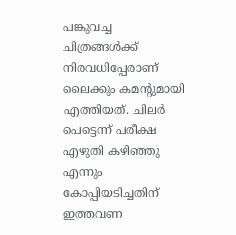പങ്കുവച്ച ചിത്രങ്ങൾക്ക് നിരവധിപ്പേരാണ് ലൈക്കും കമന്റുമായി എത്തിയത്. ചിലർ പെട്ടെന്ന് പരീക്ഷ എഴുതി കഴിഞ്ഞു എന്നും കോപ്പിയടിച്ചതിന് ഇത്തവണ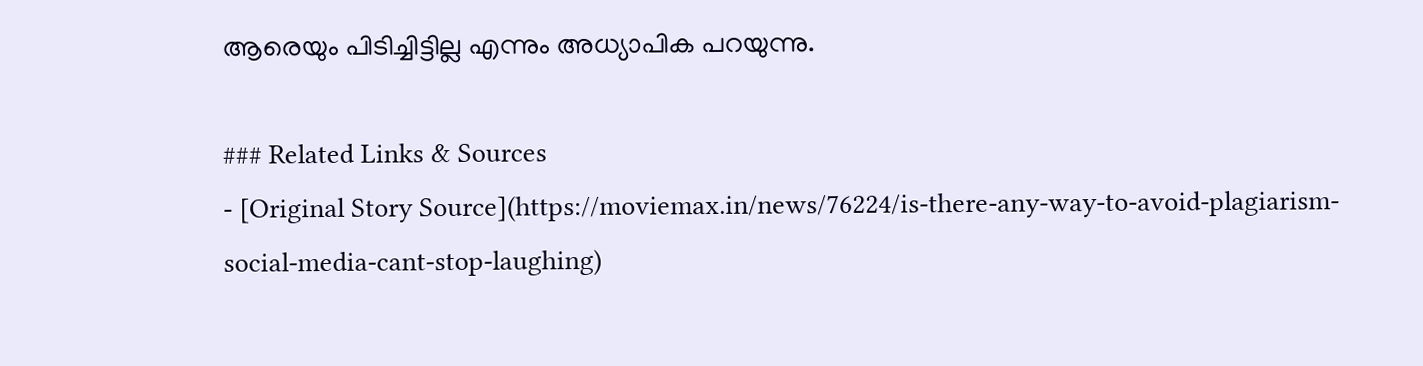ആരെയും പിടിച്ചിട്ടില്ല എന്നും അധ്യാപിക പറയുന്നു.

### Related Links & Sources
- [Original Story Source](https://moviemax.in/news/76224/is-there-any-way-to-avoid-plagiarism-social-media-cant-stop-laughing)